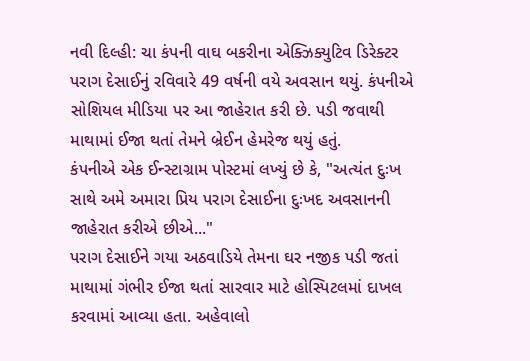નવી દિલ્હી: ચા કંપની વાઘ બકરીના એક્ઝિક્યુટિવ ડિરેક્ટર પરાગ દેસાઈનું રવિવારે 49 વર્ષની વયે અવસાન થયું. કંપનીએ સોશિયલ મીડિયા પર આ જાહેરાત કરી છે. પડી જવાથી માથામાં ઈજા થતાં તેમને બ્રેઈન હેમરેજ થયું હતું.
કંપનીએ એક ઈન્સ્ટાગ્રામ પોસ્ટમાં લખ્યું છે કે, "અત્યંત દુઃખ સાથે અમે અમારા પ્રિય પરાગ દેસાઈના દુઃખદ અવસાનની જાહેરાત કરીએ છીએ..."
પરાગ દેસાઈને ગયા અઠવાડિયે તેમના ઘર નજીક પડી જતાં માથામાં ગંભીર ઈજા થતાં સારવાર માટે હોસ્પિટલમાં દાખલ કરવામાં આવ્યા હતા. અહેવાલો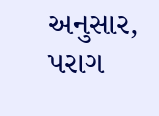અનુસાર, પરાગ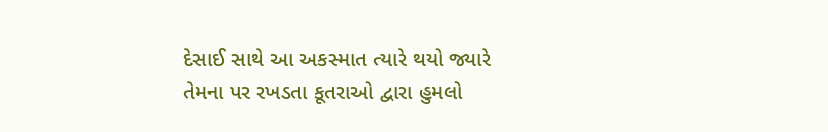દેસાઈ સાથે આ અકસ્માત ત્યારે થયો જ્યારે તેમના પર રખડતા કૂતરાઓ દ્વારા હુમલો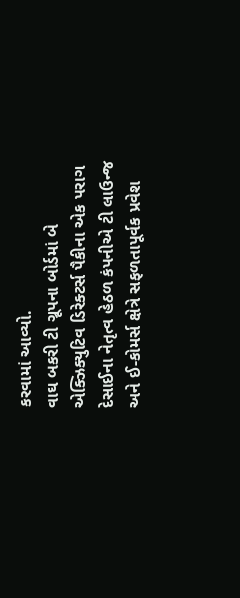કરવામાં આવ્યો.
વાઘ બકરી ટી ગ્રૂપના બોર્ડમાં બે એક્ઝિક્યુટિવ ડિરેક્ટર્સ પૈકીના એક પરાગ દેસાઈના નેતૃત્વ હેઠળ કંપનીએ ટી લાઉન્જ અને ઈ-કોમર્સ ક્ષેત્રે સફળતાપૂર્વક પ્રવેશ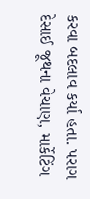કરવા બદલાવ કર્યા હતા. પરાગ દેસાઈ જૂથના વેચાણ, માર્કેટિંગ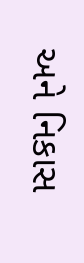અને નિકાસ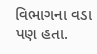વિભાગના વડા પણ હતા.